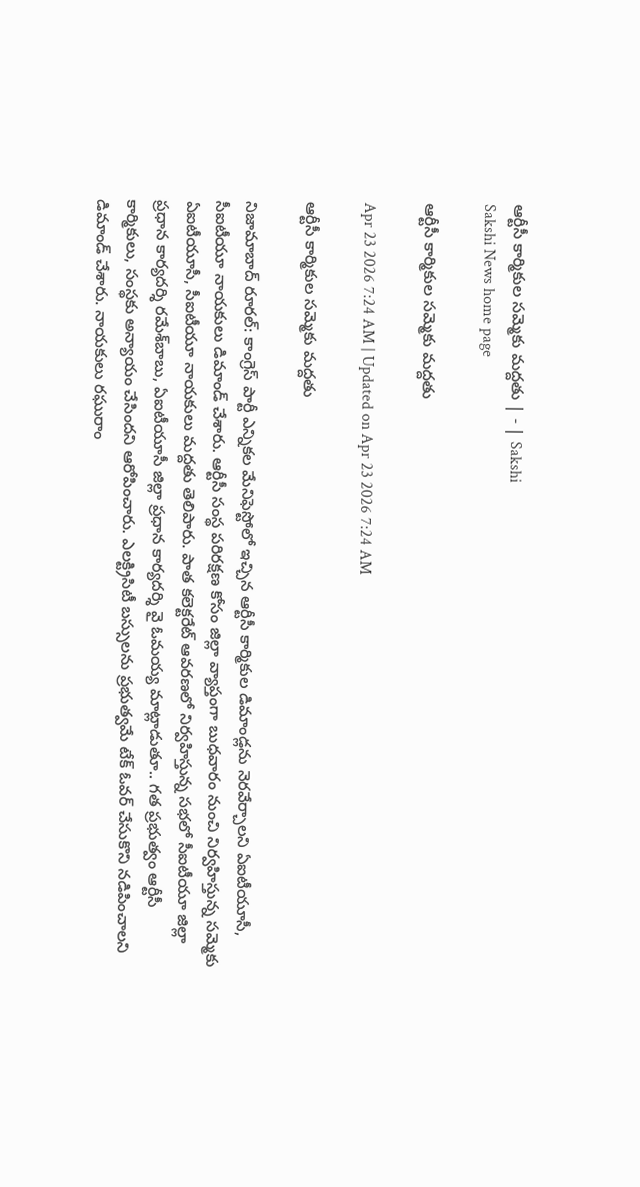ఆర్టీసీ కార్మికుల సమ్మెకు మద్దతు | - | Sakshi
Sakshi News home page

ఆర్టీసీ కార్మికుల సమ్మెకు మద్దతు

Apr 23 2026 7:24 AM | Updated on Apr 23 2026 7:24 AM

ఆర్టీసీ కార్మికుల సమ్మెకు మద్దతు

నిజామాబాద్‌ రూరల్‌: కాంగ్రెస్‌ పార్టీ ఎన్నికల మేనిఫెస్టోలో ఇచ్చిన ఆర్టీసీ కార్మికుల డిమాండ్లను నెరవేర్చాలని ఏఐటీయూసీ, సీఐటీయూ నాయకులు డిమాండ్‌ చేశారు. ఆర్టీసీ సంస్థ పరిరక్షణ కోసం జిల్లా వ్యాప్తంగా బుధవారం నుంచి నిర్వహిస్తున్న సమ్మెకు ఏఐటీయూసీ, సీఐటీయూ నాయకులు మద్దతు తెలిపారు. పాత కలెక్టరేట్‌ ఆవరణలో నిర్వహిస్తున్న సభలో సీఐటీయూ జిల్లా ప్రధాన కార్యదర్శి రమేశ్‌బాబు, ఏఐటీయూసీ జిల్లా ప్రధాన కార్యదర్శి వై ఓమయ్య మాట్లాడుతూ.. గత ప్రభుత్వం ఆర్టీసీ కార్మికులు, సంస్థకు అన్యాయం చేసిందని ఆరోపించారు. ఎలక్ట్రిసిటీ బస్సులను ప్రభుత్వమే టేక్‌ ఓవర్‌ చేసుకొని నడిపించాలని డిమాండ్‌ చేశారు. నాయకులు రఘురాం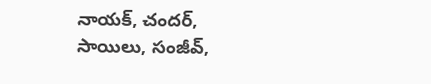నాయక్‌, చందర్‌, సాయిలు, సంజీవ్‌,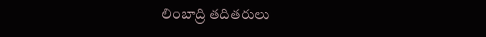లింబాద్రి తదితరులు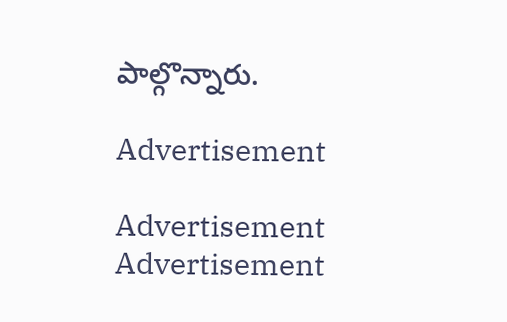పాల్గొన్నారు.

Advertisement

Advertisement
Advertisement